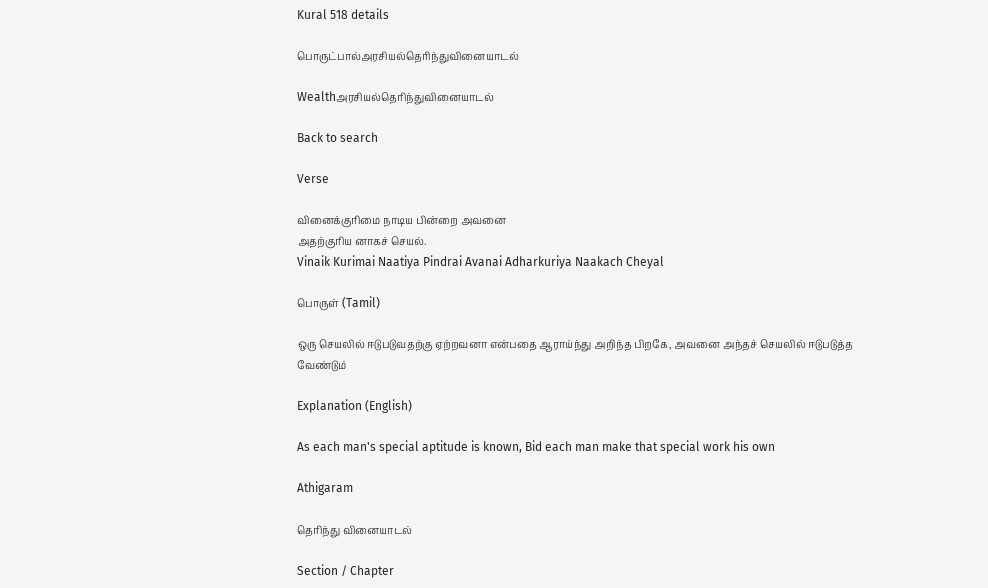Kural 518 details

பொருட்பால்அரசியல்தெரிந்துவினையாடல்

Wealthஅரசியல்தெரிந்துவினையாடல்

Back to search

Verse

வினைக்குரிமை நாடிய பின்றை அவனை
அதற்குரிய னாகச் செயல்.
Vinaik Kurimai Naatiya Pindrai Avanai Adharkuriya Naakach Cheyal

பொருள் (Tamil)

ஒரு செயலில் ஈடுபடுவதற்கு ஏற்றவனா என்பதை ஆராய்ந்து அறிந்த பிறகே, அவனை அந்தச் செயலில் ஈடுபடுத்த வேண்டும்

Explanation (English)

As each man's special aptitude is known, Bid each man make that special work his own

Athigaram

தெரிந்து வினையாடல்

Section / Chapter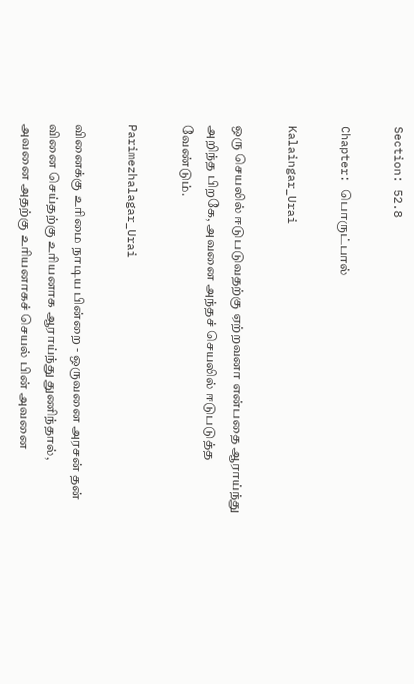Section: 52.8

Chapter: பொருட்பால்

Kalaingar_Urai

ஒரு செயலில் ஈடுபடுவதற்கு ஏற்றவனா என்பதை ஆராய்ந்து அறிந்த பிறகே, அவனை அந்தச் செயலில் ஈடுபடுத்த வேண்டும்.

Parimezhalagar_Urai

வினைக்கு உரிமை நாடிய பின்றை - ஒருவனை அரசன் தன் வினை செய்தற்கு உரியனாக ஆராய்ந்து துணிந்தால், அவனை அதற்கு உரியனாகச் செயல் பின் அவனை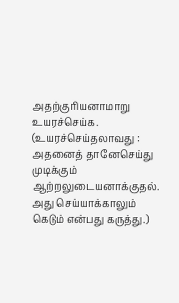அதற்குரியனாமாறு உயரச்செய்க. (உயரச்செய்தலாவது : அதனைத் தானேசெய்து முடிக்கும் ஆற்றலுடையனாக்குதல். அது செய்யாக்காலும் கெடும் என்பது கருத்து.)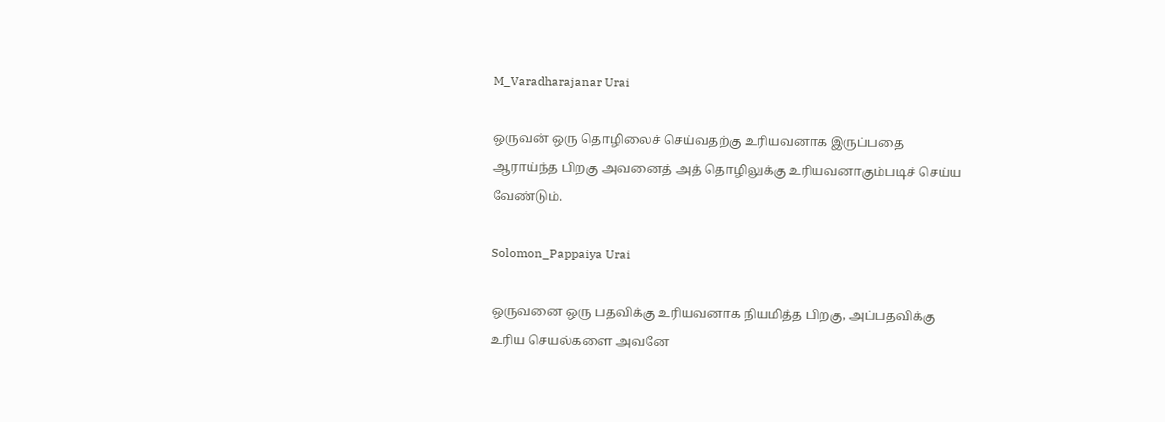M_Varadharajanar Urai

ஒருவன் ஒரு தொழிலைச் செய்வதற்கு உரியவனாக இருப்பதை ஆராய்ந்த பிறகு அவனைத் அத் தொழிலுக்கு உரியவனாகும்படிச் செய்ய வேண்டும்.

Solomon_Pappaiya Urai

ஒருவனை ஒரு பதவிக்கு உரியவனாக நியமித்த பிறகு, அப்பதவிக்கு உரிய செயல்களை அவனே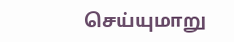செய்யுமாறு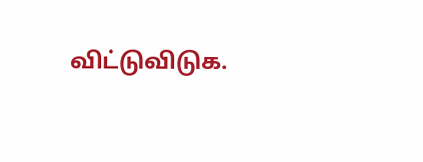விட்டுவிடுக.